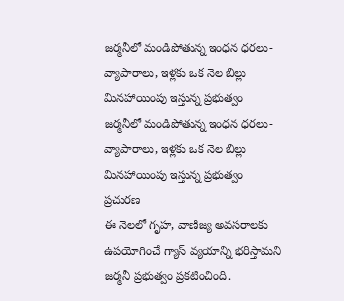జర్మనీలో మండిపోతున్న ఇంధన ధరలు- వ్యాపారాలు, ఇళ్లకు ఒక నెల బిల్లు మినహాయింపు ఇస్తున్న ప్రభుత్వం
జర్మనీలో మండిపోతున్న ఇంధన ధరలు- వ్యాపారాలు, ఇళ్లకు ఒక నెల బిల్లు మినహాయింపు ఇస్తున్న ప్రభుత్వం
ప్రచురణ
ఈ నెలలో గృహ, వాణిజ్య అవసరాలకు ఉపయోగించే గ్యాస్ వ్యయాన్ని భరిస్తామని జర్మనీ ప్రభుత్వం ప్రకటించింది.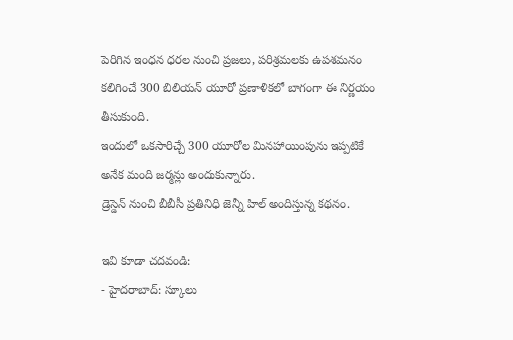పెరిగిన ఇంధన ధరల నుంచి ప్రజలు, పరిశ్రమలకు ఉపశమనం కలిగించే 300 బిలియన్ యూరో ప్రణాళికలో బాగంగా ఈ నిర్ణయం తీసుకుంది.
ఇందులో ఒకసారిచ్చే 300 యూరోల మినహాయింపును ఇప్పటికే అనేక మంది జర్మన్లు అందుకున్నారు.
డ్రెస్డెన్ నుంచి బీబీసీ ప్రతినిధి జెన్నీ హిల్ అందిస్తున్న కథనం.

ఇవి కూడా చదవండి:
- హైదరాబాద్: స్కూలు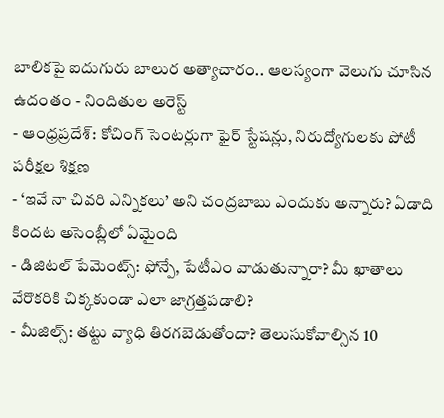బాలికపై ఐదుగురు బాలుర అత్యాచారం.. ఆలస్యంగా వెలుగు చూసిన ఉదంతం - నిందితుల అరెస్ట్
- ఆంధ్రప్రదేశ్: కోచింగ్ సెంటర్లుగా ఫైర్ స్టేషన్లు, నిరుద్యోగులకు పోటీ పరీక్షల శిక్షణ
- ‘ఇవే నా చివరి ఎన్నికలు’ అని చంద్రబాబు ఎందుకు అన్నారు? ఏడాది కిందట అసెంబ్లీలో ఏమైంది
- డిజిటల్ పేమెంట్స్: ఫోన్పే, పేటీఎం వాడుతున్నారా? మీ ఖాతాలు వేరొకరికి చిక్కకుండా ఎలా జాగ్రత్తపడాలి?
- మీజిల్స్: తట్టు వ్యాధి తిరగబెడుతోందా? తెలుసుకోవాల్సిన 10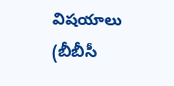విషయాలు
(బీబీసీ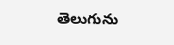తెలుగును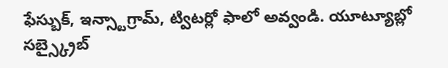ఫేస్బుక్, ఇన్స్టాగ్రామ్, ట్విటర్లో ఫాలో అవ్వండి. యూట్యూబ్లో సబ్స్క్రైబ్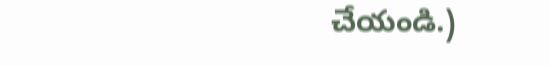చేయండి.)